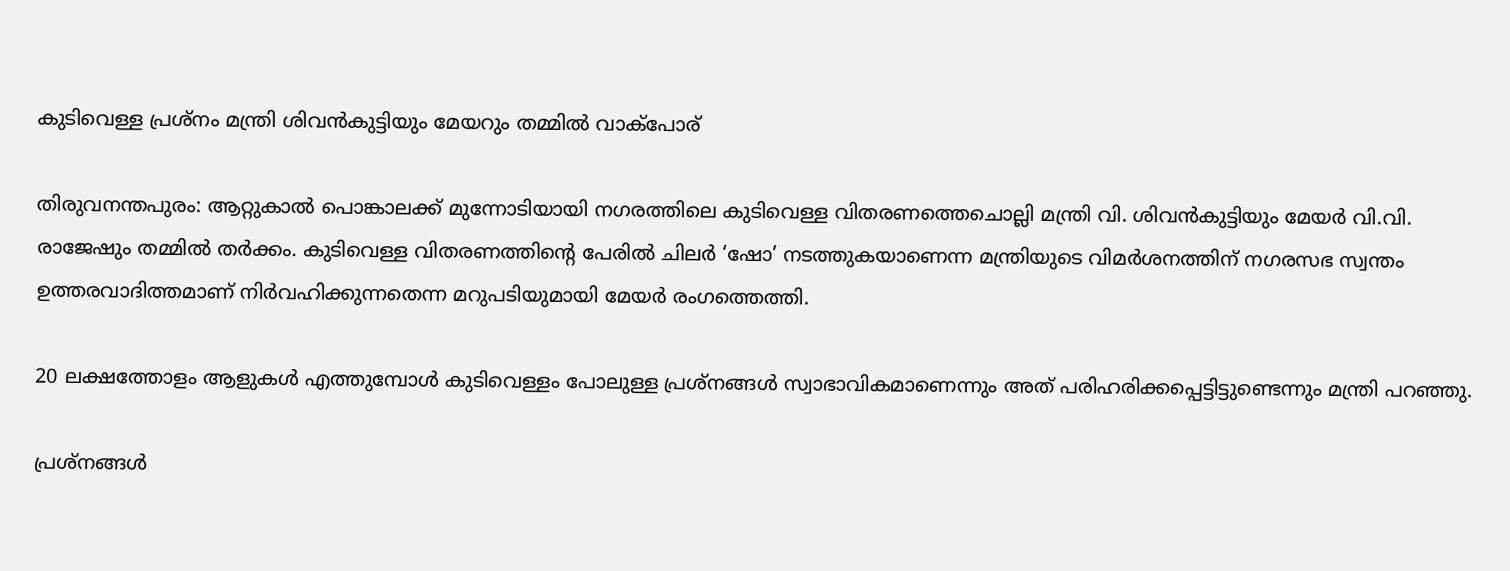കുടിവെള്ള പ്രശ്നം മന്ത്രി ശിവൻകുട്ടിയും മേയറും തമ്മിൽ വാക്പോര്

തിരുവനന്തപുരം: ആറ്റുകാൽ പൊങ്കാലക്ക് മുന്നോടിയായി നഗരത്തിലെ കുടിവെള്ള വിതരണത്തെചൊല്ലി മന്ത്രി വി. ശിവൻകുട്ടിയും മേയർ വി.വി. രാജേഷും തമ്മിൽ തർക്കം. കുടിവെള്ള വിതരണത്തിന്റെ പേരിൽ ചിലർ ‘ഷോ’ നടത്തുകയാണെന്ന മന്ത്രിയുടെ വിമർശനത്തിന് നഗരസഭ സ്വന്തം ഉത്തരവാദിത്തമാണ് നിർവഹിക്കുന്നതെന്ന മറുപടിയുമായി മേയർ രംഗത്തെത്തി.

20 ലക്ഷത്തോളം ആളുകൾ എത്തുമ്പോൾ കുടിവെള്ളം പോലുള്ള പ്രശ്നങ്ങൾ സ്വാഭാവികമാണെന്നും അത് പരിഹരിക്കപ്പെട്ടിട്ടുണ്ടെന്നും മന്ത്രി പറഞ്ഞു.

പ്രശ്നങ്ങൾ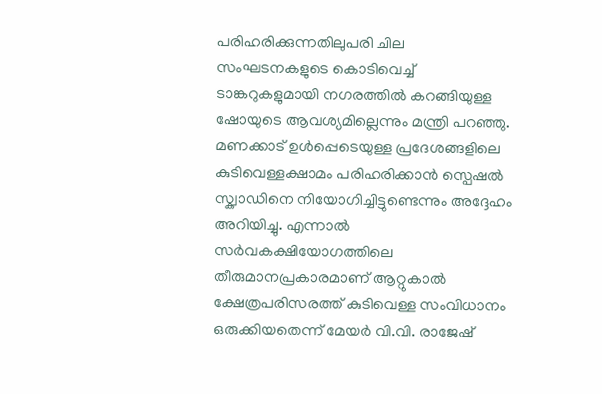പരിഹരിക്കുന്നതിലുപരി ചില സംഘടനകളുടെ കൊടിവെച്ച് ടാങ്കറുകളുമായി നഗരത്തിൽ കറങ്ങിയുള്ള ഷോയുടെ ആവശ്യമില്ലെന്നും മന്ത്രി പറഞ്ഞു. മണക്കാട് ഉൾപ്പെടെയുള്ള പ്രദേശങ്ങളിലെ കുടിവെള്ളക്ഷാമം പരിഹരിക്കാൻ സ്പെഷൽ സ്ക്വാഡിനെ നിയോഗിച്ചിട്ടുണ്ടെന്നും അദ്ദേഹം അറിയിച്ചു. എന്നാൽ സർവകക്ഷിയോഗത്തിലെ തീരുമാനപ്രകാരമാണ് ആറ്റുകാൽ ക്ഷേത്രപരിസരത്ത് കുടിവെള്ള സംവിധാനം ഒരുക്കിയതെന്ന് മേയർ വി.വി. രാജേഷ്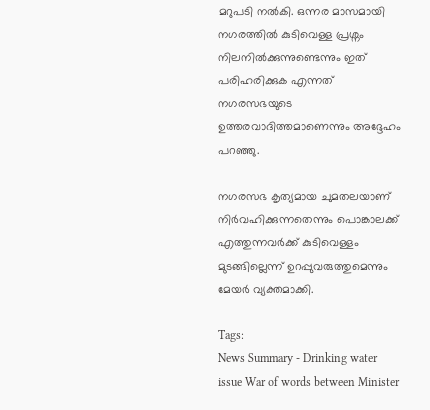മറുപടി നൽകി. ഒന്നര മാസമായി നഗരത്തിൽ കുടിവെള്ള പ്രശ്നം നിലനിൽക്കുന്നുണ്ടെന്നും ഇത് പരിഹരിക്കുക എന്നത് നഗരസഭയുടെ ഉത്തരവാദിത്തമാണെന്നും അദ്ദേഹം പറഞ്ഞു.

നഗരസഭ കൃത്യമായ ചുമതലയാണ് നിർവഹിക്കുന്നതെന്നും പൊങ്കാലക്ക് എത്തുന്നവർക്ക് കുടിവെള്ളം മുടങ്ങില്ലെന്ന് ഉറപ്പുവരുത്തുമെന്നും മേയർ വ്യക്തമാക്കി.

Tags:
News Summary - Drinking water issue War of words between Minister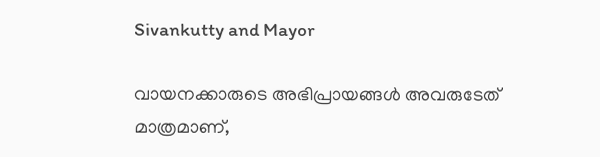Sivankutty and Mayor

വായനക്കാരുടെ അഭിപ്രായങ്ങള്‍ അവരുടേത് മാത്രമാണ്,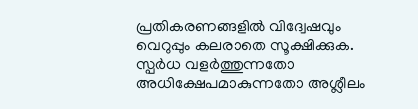പ്രതികരണങ്ങളിൽ വിദ്വേഷവും വെറുപ്പും കലരാതെ സൂക്ഷിക്കുക. സ്പർധ വളർത്തുന്നതോ അധിക്ഷേപമാകുന്നതോ അശ്ലീലം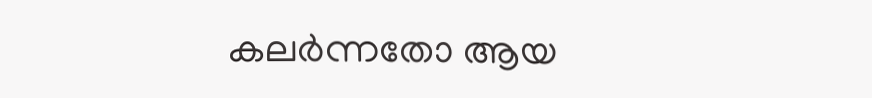കലർന്നതോ ആയ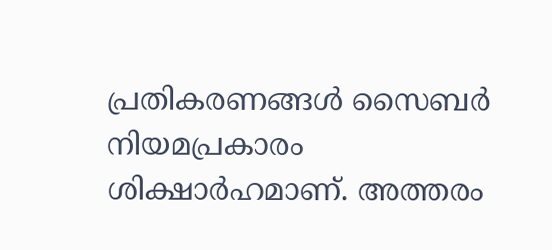പ്രതികരണങ്ങൾ സൈബർ നിയമപ്രകാരം ശിക്ഷാർഹമാണ്. അത്തരം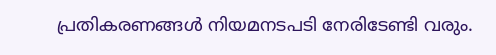പ്രതികരണങ്ങൾ നിയമനടപടി നേരിടേണ്ടി വരും.